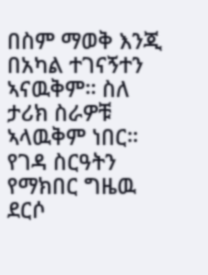በስም ማወቅ እንጂ በአካል ተገናኝተን ኣናዉቅም። ስለ ታሪክ ስራዎቹ ኣላዉቅም ነበር።
የገዳ ስርዓትን የማክበር ግዜዉ ደርሶ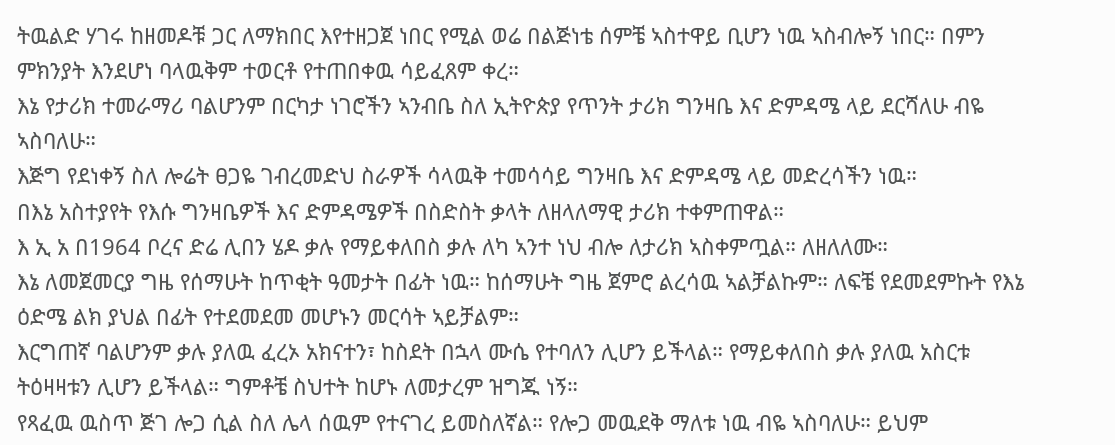ትዉልድ ሃገሩ ከዘመዶቹ ጋር ለማክበር እየተዘጋጀ ነበር የሚል ወሬ በልጅነቴ ሰምቼ ኣስተዋይ ቢሆን ነዉ ኣስብሎኝ ነበር። በምን ምክንያት እንደሆነ ባላዉቅም ተወርቶ የተጠበቀዉ ሳይፈጸም ቀረ።
እኔ የታሪክ ተመራማሪ ባልሆንም በርካታ ነገሮችን ኣንብቤ ስለ ኢትዮጵያ የጥንት ታሪክ ግንዛቤ እና ድምዳሜ ላይ ደርሻለሁ ብዬ ኣስባለሁ።
እጅግ የደነቀኝ ስለ ሎሬት ፀጋዬ ገብረመድህ ስራዎች ሳላዉቅ ተመሳሳይ ግንዛቤ እና ድምዳሜ ላይ መድረሳችን ነዉ።
በእኔ አስተያየት የእሱ ግንዛቤዎች እና ድምዳሜዎች በስድስት ቃላት ለዘላለማዊ ታሪክ ተቀምጠዋል።
እ ኢ አ በ1964 ቦረና ድሬ ሊበን ሄዶ ቃሉ የማይቀለበስ ቃሉ ለካ ኣንተ ነህ ብሎ ለታሪክ ኣስቀምጧል። ለዘለለሙ።
እኔ ለመጀመርያ ግዜ የሰማሁት ከጥቂት ዓመታት በፊት ነዉ። ከሰማሁት ግዜ ጀምሮ ልረሳዉ ኣልቻልኩም። ለፍቼ የደመደምኩት የእኔ ዕድሜ ልክ ያህል በፊት የተደመደመ መሆኑን መርሳት ኣይቻልም።
እርግጠኛ ባልሆንም ቃሉ ያለዉ ፈረኦ አክናተን፣ ከስደት በኋላ ሙሴ የተባለን ሊሆን ይችላል። የማይቀለበስ ቃሉ ያለዉ አስርቱ ትዕዛዛቱን ሊሆን ይችላል። ግምቶቼ ስህተት ከሆኑ ለመታረም ዝግጁ ነኝ።
የጻፈዉ ዉስጥ ጅገ ሎጋ ሲል ስለ ሌላ ሰዉም የተናገረ ይመስለኛል። የሎጋ መዉደቅ ማለቱ ነዉ ብዬ ኣስባለሁ። ይህም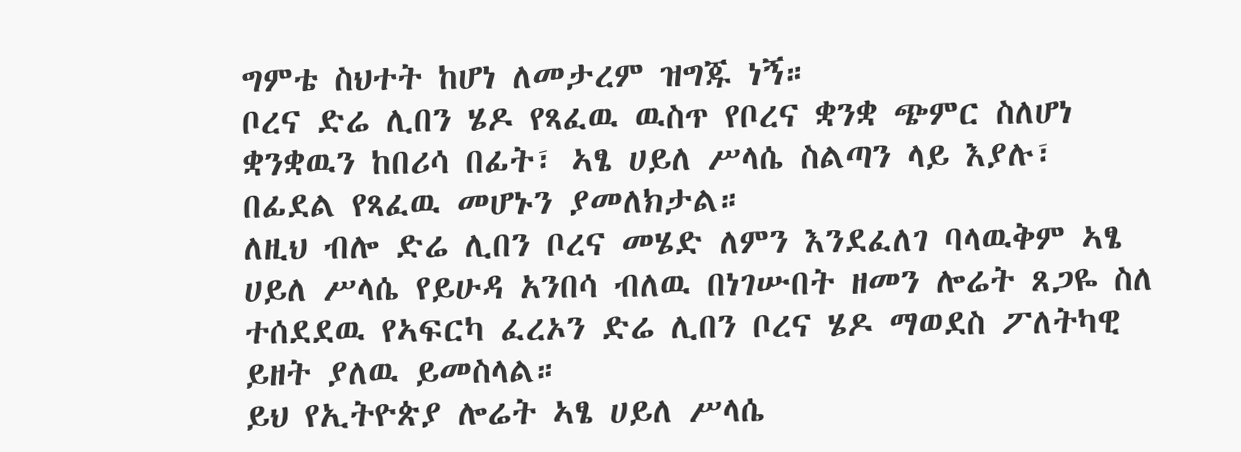ግምቴ ስህተት ከሆነ ለመታረም ዝግጁ ነኝ።
ቦረና ድሬ ሊበን ሄዶ የጻፈዉ ዉስጥ የቦረና ቋንቋ ጭምር ስለሆነ ቋንቋዉን ከበሪሳ በፊት፣ ኣፄ ሀይለ ሥላሴ ስልጣን ላይ እያሉ፣ በፊደል የጻፈዉ መሆኑን ያመለክታል።
ለዚህ ብሎ ድሬ ሊበን ቦረና መሄድ ለምን እንደፈለገ ባላዉቅም ኣፄ ሀይለ ሥላሴ የይሁዳ አንበሳ ብለዉ በነገሡበት ዘመን ሎሬት ጸጋዬ ስለ ተሰደደዉ የኣፍርካ ፈረኦን ድሬ ሊበን ቦረና ሄዶ ማወደስ ፖለትካዊ ይዘት ያለዉ ይመስላል።
ይህ የኢትዮጵያ ሎሬት ኣፄ ሀይለ ሥላሴ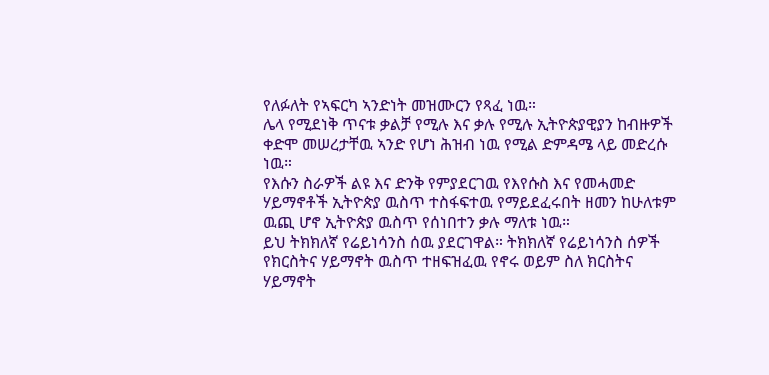የለፉለት የኣፍርካ ኣንድነት መዝሙርን የጻፈ ነዉ።
ሌላ የሚደነቅ ጥናቱ ቃልቻ የሚሉ እና ቃሉ የሚሉ ኢትዮጵያዊያን ከብዙዎች ቀድሞ መሠረታቸዉ ኣንድ የሆነ ሕዝብ ነዉ የሚል ድምዳሜ ላይ መድረሱ ነዉ።
የእሱን ስራዎች ልዩ እና ድንቅ የምያደርገዉ የእየሱስ እና የመሓመድ ሃይማኖቶች ኢትዮጵያ ዉስጥ ተስፋፍተዉ የማይደፈሩበት ዘመን ከሁለቱም ዉጪ ሆኖ ኢትዮጵያ ዉስጥ የሰነበተን ቃሉ ማለቱ ነዉ።
ይህ ትክክለኛ የሬይነሳንስ ሰዉ ያደርገዋል። ትክክለኛ የሬይነሳንስ ሰዎች የክርስትና ሃይማኖት ዉስጥ ተዘፍዝፈዉ የኖሩ ወይም ስለ ክርስትና ሃይማኖት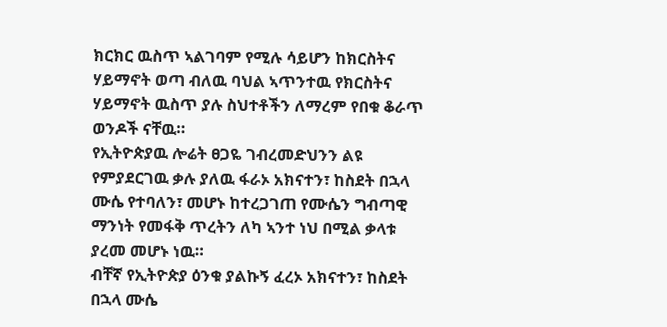ክርክር ዉስጥ ኣልገባም የሚሉ ሳይሆን ከክርስትና ሃይማኖት ወጣ ብለዉ ባህል ኣጥንተዉ የክርስትና ሃይማኖት ዉስጥ ያሉ ስህተቶችን ለማረም የበቁ ቆራጥ ወንዶች ናቸዉ።
የኢትዮጵያዉ ሎሬት ፀጋዬ ገብረመድህንን ልዩ የምያደርገዉ ቃሉ ያለዉ ፋራኦ አክናተን፣ ከስደት በኋላ ሙሴ የተባለን፣ መሆኑ ከተረጋገጠ የሙሴን ግብጣዊ ማንነት የመፋቅ ጥረትን ለካ ኣንተ ነህ በሚል ቃላቱ ያረመ መሆኑ ነዉ።
ብቸኛ የኢትዮጵያ ዕንቁ ያልኩኝ ፈረኦ አክናተን፣ ከስደት በኋላ ሙሴ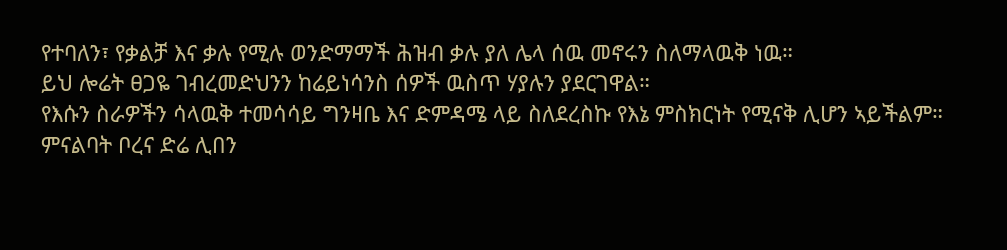የተባለን፣ የቃልቻ እና ቃሉ የሚሉ ወንድማማች ሕዝብ ቃሉ ያለ ሌላ ሰዉ መኖሩን ስለማላዉቅ ነዉ።
ይህ ሎሬት ፀጋዬ ገብረመድህንን ከሬይነሳንስ ሰዎች ዉስጥ ሃያሉን ያደርገዋል።
የእሱን ስራዎችን ሳላዉቅ ተመሳሳይ ግንዛቤ እና ድምዳሜ ላይ ስለደረስኩ የእኔ ምስክርነት የሚናቅ ሊሆን ኣይችልም። ምናልባት ቦረና ድሬ ሊበን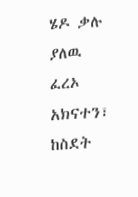ሄዶ ቃሉ ያለዉ ፈረኦ አክናተን፣ ከስደት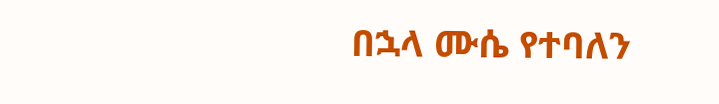በኋላ ሙሴ የተባለን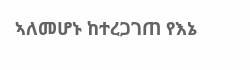ኣለመሆኑ ከተረጋገጠ የእኔ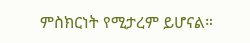ምስክርነት የሚታረም ይሆናል።